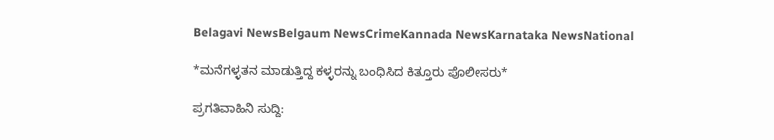Belagavi NewsBelgaum NewsCrimeKannada NewsKarnataka NewsNational

*ಮನೆಗಳ್ಳತನ ಮಾಡುತ್ತಿದ್ದ ಕಳ್ಳರನ್ನು ಬಂಧಿಸಿದ ಕಿತ್ತೂರು ಪೊಲೀಸರು*

ಪ್ರಗತಿವಾಹಿನಿ ಸುದ್ದಿ: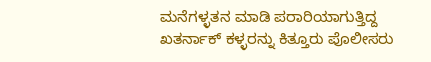ಮನೆಗಳ್ಳತನ ಮಾಡಿ ಪರಾರಿಯಾಗುತ್ತಿದ್ದ ಖತರ್ನಾಕ್ ಕಳ್ಳರನ್ನು ಕಿತ್ತೂರು ಪೊಲೀಸರು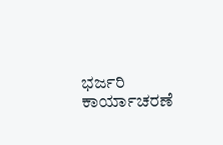ಭರ್ಜರಿ ಕಾರ್ಯಾಚರಣೆ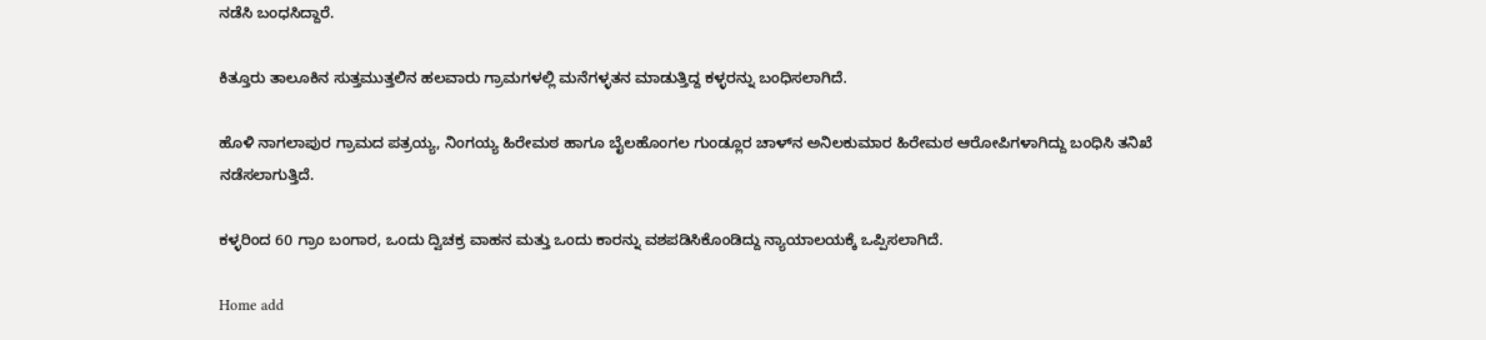ನಡೆಸಿ ಬಂಧಸಿದ್ದಾರೆ.

ಕಿತ್ತೂರು ತಾಲೂಕಿನ ಸುತ್ತಮುತ್ತಲಿನ ಹಲವಾರು ಗ್ರಾಮಗಳಲ್ಲಿ ಮನೆಗಳ್ಳತನ ಮಾಡುತ್ತಿದ್ದ ಕಳ್ಳರನ್ನು ಬಂಧಿಸಲಾಗಿದೆ.

ಹೊಳಿ ನಾಗಲಾಪುರ ಗ್ರಾಮದ ಪತ್ರಯ್ಯ, ನಿಂಗಯ್ಯ ಹಿರೇಮಠ ಹಾಗೂ ಬೈಲಹೊಂಗಲ ಗುಂಡ್ಲೂರ ಚಾಳ್‌ನ ಅನಿಲಕುಮಾರ ಹಿರೇಮಠ ಆರೋಪಿಗಳಾಗಿದ್ದು ಬಂಧಿಸಿ ತನಿಖೆ ನಡೆಸಲಾಗುತ್ತಿದೆ.

ಕಳ್ಳರಿಂದ 60 ಗ್ರಾಂ ಬಂಗಾರ, ಒಂದು ದ್ವಿಚಕ್ರ ವಾಹನ ಮತ್ತು ಒಂದು ಕಾರನ್ನು ವಶಪಡಿಸಿಕೊಂಡಿದ್ದು ನ್ಯಾಯಾಲಯಕ್ಕೆ ಒಪ್ಪಿಸಲಾಗಿದೆ.

Home add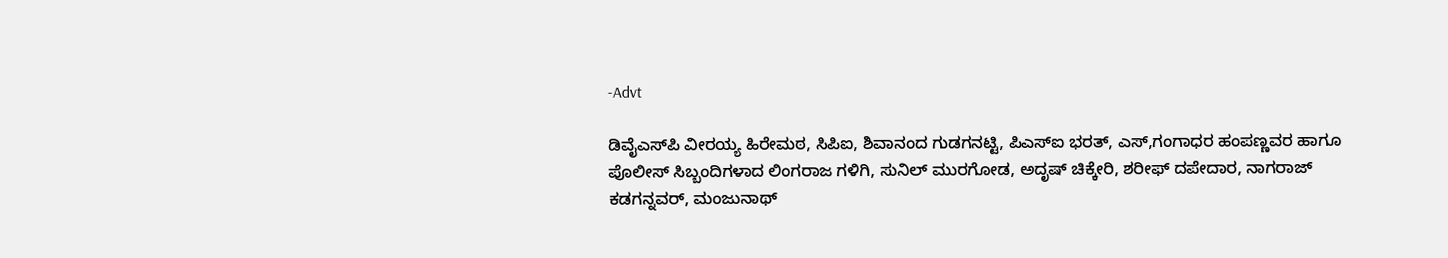-Advt

ಡಿವೈಎಸ್‌ಪಿ ವೀರಯ್ಯ ಹಿರೇಮಠ, ಸಿಪಿಐ, ಶಿವಾನಂದ ಗುಡಗನಟ್ಟಿ, ಪಿಎಸ್ಐ ಭರತ್, ಎಸ್,ಗಂಗಾಧರ ಹಂಪಣ್ಣವರ ಹಾಗೂ ಪೊಲೀಸ್ ಸಿಬ್ಬಂದಿಗಳಾದ ಲಿಂಗರಾಜ ಗಳಿಗಿ, ಸುನಿಲ್ ಮುರಗೋಡ, ಅದೃಷ್ ಚಿಕ್ಕೇರಿ, ಶರೀಫ್ ದಪೇದಾರ, ನಾಗರಾಜ್ ಕಡಗನ್ನವರ್, ಮಂಜುನಾಥ್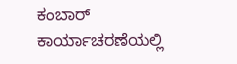ಕಂಬಾರ್ ಕಾರ್ಯಾಚರಣೆಯಲ್ಲಿ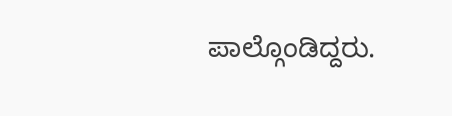ಪಾಲ್ಗೊಂಡಿದ್ದರು.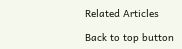Related Articles

Back to top button